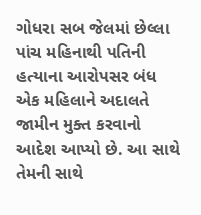ગોધરા સબ જેલમાં છેલ્લા પાંચ મહિનાથી પતિની હત્યાના આરોપસર બંધ એક મહિલાને અદાલતે જામીન મુક્ત કરવાનો આદેશ આપ્યો છે. આ સાથે તેમની સાથે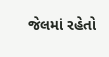જેલમાં રહેતો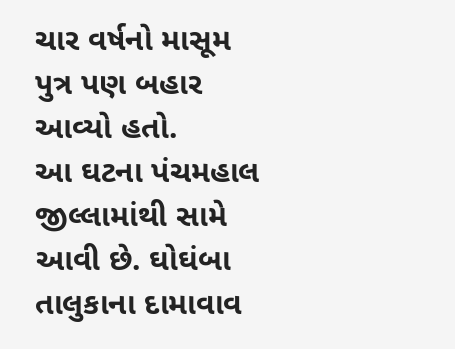ચાર વર્ષનો માસૂમ પુત્ર પણ બહાર આવ્યો હતો.
આ ઘટના પંચમહાલ જીલ્લામાંથી સામે આવી છે. ઘોઘંબા તાલુકાના દામાવાવ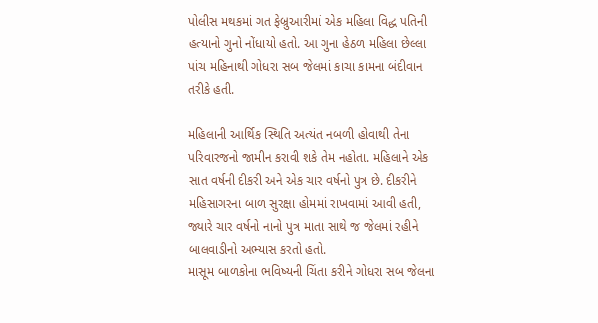પોલીસ મથકમાં ગત ફેબ્રુઆરીમાં એક મહિલા વિદ્ધ પતિની હત્યાનો ગુનો નોંધાયો હતો. આ ગુના હેઠળ મહિલા છેલ્લા પાંચ મહિનાથી ગોધરા સબ જેલમાં કાચા કામના બંદીવાન તરીકે હતી.

મહિલાની આર્થિક સ્થિતિ અત્યંત નબળી હોવાથી તેના પરિવારજનો જામીન કરાવી શકે તેમ નહોતા. મહિલાને એક સાત વર્ષની દીકરી અને એક ચાર વર્ષનો પુત્ર છે. દીકરીને મહિસાગરના બાળ સુરક્ષા હોમમાં રાખવામાં આવી હતી, જ્યારે ચાર વર્ષનો નાનો પુત્ર માતા સાથે જ જેલમાં રહીને બાલવાડીનો અભ્યાસ કરતો હતો.
માસૂમ બાળકોના ભવિષ્યની ચિંતા કરીને ગોધરા સબ જેલના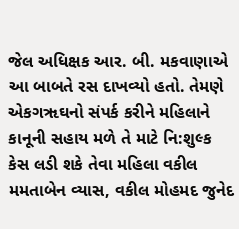જેલ અધિક્ષક આર. બી. મકવાણાએ આ બાબતે રસ દાખવ્યો હતો. તેમણે એકગૠઘનો સંપર્ક કરીને મહિલાને કાનૂની સહાય મળે તે માટે નિ:શુલ્ક કેસ લડી શકે તેવા મહિલા વકીલ મમતાબેન વ્યાસ, વકીલ મોહમદ જુનેદ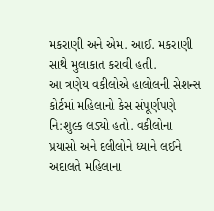મકરાણી અને એમ. આઈ. મકરાણી સાથે મુલાકાત કરાવી હતી.
આ ત્રણેય વકીલોએ હાલોલની સેશન્સ કોર્ટમાં મહિલાનો કેસ સંપૂર્ણપણે નિ:શુલ્ક લડ્યો હતો. વકીલોના પ્રયાસો અને દલીલોને ધ્યાને લઈને અદાલતે મહિલાના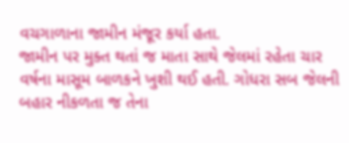વચગાળાના જામીન મંજૂર કર્યા હતા.
જામીન પર મુક્ત થતાં જ માતા સાથે જેલમાં રહેતા ચાર વર્ષના માસૂમ બાળકને ખુશી થઈ હતી. ગોધરા સબ જેલની બહાર નીકળતા જ તેના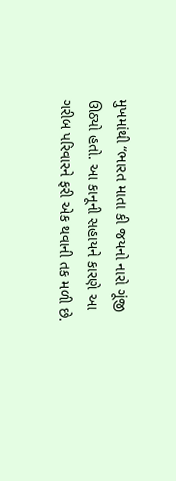મુખમાંથી “ભારત માતા કી જયનો નારો ગૂંજી ઊઠ્યો હતો. આ કાનૂની સહાયને કારણે આ ગરીબ પરિવારને ફરી એક થવાની તક મળી છે.